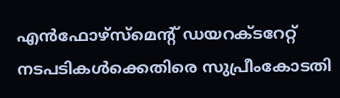എൻഫോഴ്സ്മെന്‍റ് ഡയറക്‌ടറേറ്റ് നടപടികൾക്കെതിരെ സുപ്രീംകോടതി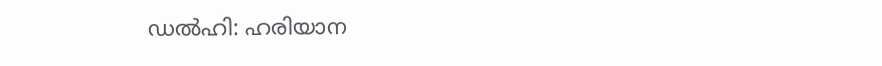ഡല്‍ഹി: ഹരിയാന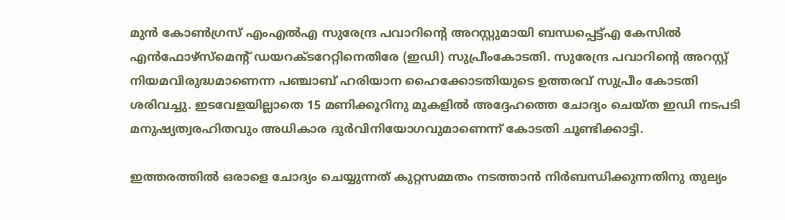മുൻ കോണ്‍ഗ്രസ് എംഎല്‍എ സുരേന്ദ്ര പവാറിന്‍റെ അറസ്റ്റുമായി ബന്ധപ്പെട്ട്എ കേസിൽ എൻഫോഴ്സ്മെന്‍റ് ഡയറക്‌ടറേറ്റിനെതിരേ (ഇഡി) സുപ്രീംകോടതി. സുരേന്ദ്ര പവാറിന്‍റെ അറസ്റ്റ് നിയമവിരുദ്ധമാണെന്ന പഞ്ചാബ് ഹരിയാന ഹൈക്കോടതിയുടെ ഉത്തരവ് സുപ്രീം കോടതി ശരിവച്ചു. ഇടവേളയില്ലാതെ 15 മണിക്കൂറിനു മുകളില്‍ അദ്ദേഹത്തെ ചോദ്യം ചെയ്ത ഇഡി നടപടി മനുഷ്യത്വരഹിതവും അധികാര ദുർവിനിയോഗവുമാണെന്ന് കോടതി ചൂണ്ടിക്കാട്ടി.

ഇത്തരത്തില്‍ ഒരാളെ ചോദ്യം ചെയ്യുന്നത് കുറ്റസമ്മതം നടത്താൻ നിർബന്ധിക്കുന്നതിനു തുല്യം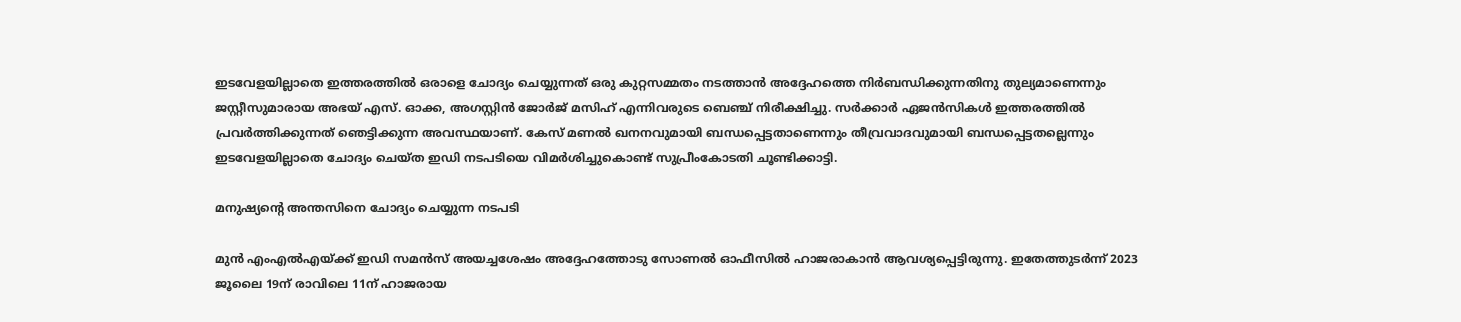ഇടവേളയില്ലാതെ ഇത്തരത്തില്‍ ഒരാളെ ചോദ്യം ചെയ്യുന്നത് ഒരു കുറ്റസമ്മതം നടത്താൻ അദ്ദേഹത്തെ നിർബന്ധിക്കുന്നതിനു തുല്യമാണെന്നും ജസ്റ്റീസുമാരായ അഭയ് എസ്. ഓക്ക, അഗസ്റ്റിൻ ജോർജ് മസിഹ് എന്നിവരുടെ ബെഞ്ച് നിരീക്ഷിച്ചു. സർക്കാർ ഏജൻസികള്‍ ഇത്തരത്തില്‍ പ്രവർത്തിക്കുന്നത് ഞെട്ടിക്കുന്ന അവസ്ഥയാണ്. കേസ് മണല്‍ ഖനനവുമായി ബന്ധപ്പെട്ടതാണെന്നും തീവ്രവാദവുമായി ബന്ധപ്പെട്ടതല്ലെന്നും ഇടവേളയില്ലാതെ ചോദ്യം ചെയ്ത ഇഡി നടപടിയെ വിമർശിച്ചുകൊണ്ട് സുപ്രീംകോടതി ചൂണ്ടിക്കാട്ടി.

മനുഷ്യന്‍റെ അന്തസിനെ ചോദ്യം ചെയ്യുന്ന നടപടി

മുൻ എംഎല്‍എയ്ക്ക് ഇഡി സമൻസ് അയച്ചശേഷം അദ്ദേഹത്തോടു സോണല്‍ ഓഫീസില്‍ ഹാജരാകാൻ ആവശ്യപ്പെട്ടിരുന്നു. ഇതേത്തുടർന്ന് 2023 ജൂലൈ 19ന് രാവിലെ 11ന് ഹാജരായ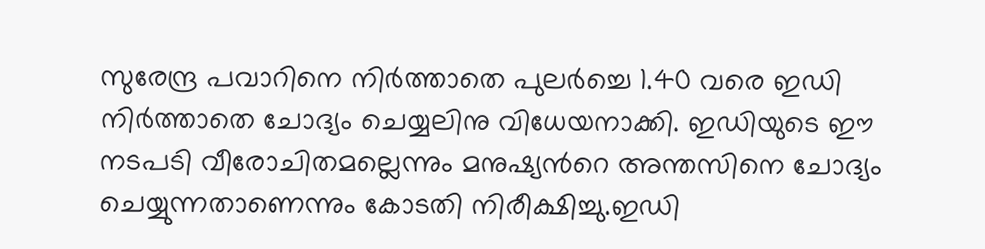സുരേന്ദ്ര പവാറിനെ നിർത്താതെ പുലർച്ചെ 1.40 വരെ ഇഡി നിർത്താതെ ചോദ്യം ചെയ്യലിനു വിധേയനാക്കി. ഇഡിയുടെ ഈ നടപടി വീരോചിതമല്ലെന്നും മനുഷ്യന്‍റെ അന്തസിനെ ചോദ്യം ചെയ്യുന്നതാണെന്നും കോടതി നിരീക്ഷിച്ചു.ഇഡി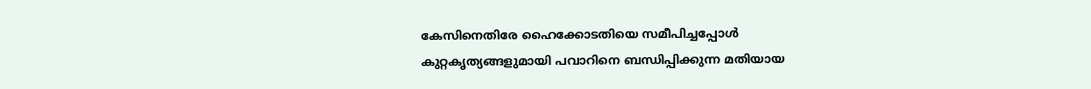കേസിനെതിരേ ഹൈക്കോടതിയെ സമീപിച്ചപ്പോള്‍ കുറ്റകൃത്യങ്ങളുമായി പവാറിനെ ബന്ധിപ്പിക്കുന്ന മതിയായ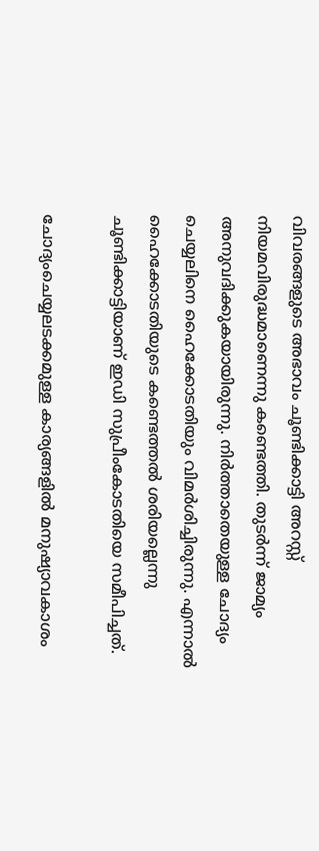വിവരങ്ങളുടെ അഭാവം ചൂണ്ടിക്കാട്ടി അറസ്റ്റ് നിയമവിരുദ്ധമാണെന്നു കണ്ടെത്തി. തുടർന്ന് ജാമ്യം അനുവദിക്കുകയായിരുന്നു. നിർത്താതെയുള്ള ചോദ്യം ചെയ്യലിനെ ഹൈക്കോടതിയും വിമർശിച്ചിരുന്നു. എന്നാല്‍ ഹൈക്കോടതിയുടെ കണ്ടെത്തല്‍ ശരിയല്ലെന്നു ചൂണ്ടിക്കാട്ടിയാണ് ഇഡി സുപ്രീംകോടതിയെ സമീപിച്ചത്.

ചോദ്യംചെയ്യലടക്കമുള്ള കാര്യങ്ങളില്‍ മനുഷ്യാവകാശം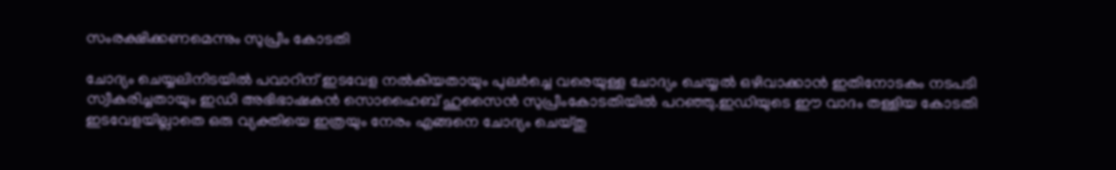സംരക്ഷിക്കണമെന്നും സുപ്രീം കോടതി

ചോദ്യം ചെയ്യലിനിടയില്‍ പവാറിന് ഇടവേള നല്‍കിയതായും പുലർച്ചെ വരെയുള്ള ചോദ്യം ചെയ്യല്‍ ഒഴിവാക്കാൻ ഇതിനോടകം നടപടി സ്വീകരിച്ചതായും ഇഡി അഭിഭാഷകൻ സൊഹൈബ് ഹുസൈൻ സുപ്രീംകോടതിയില്‍ പറഞ്ഞു.ഇഡിയുടെ ഈ വാദം തള്ളിയ കോടതി ഇടവേളയില്ലാതെ ഒരു വ്യക്തിയെ ഇത്രയും നേരം എങ്ങനെ ചോദ്യം ചെയ്തു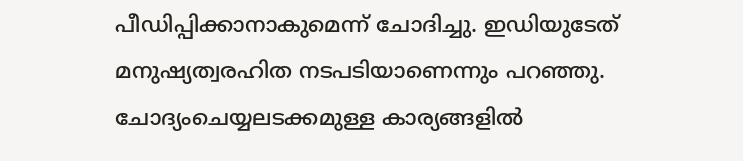പീഡിപ്പിക്കാനാകുമെന്ന് ചോദിച്ചു. ഇഡിയുടേത് മനുഷ്യത്വരഹിത നടപടിയാണെന്നും പറഞ്ഞു. ചോദ്യംചെയ്യലടക്കമുള്ള കാര്യങ്ങളില്‍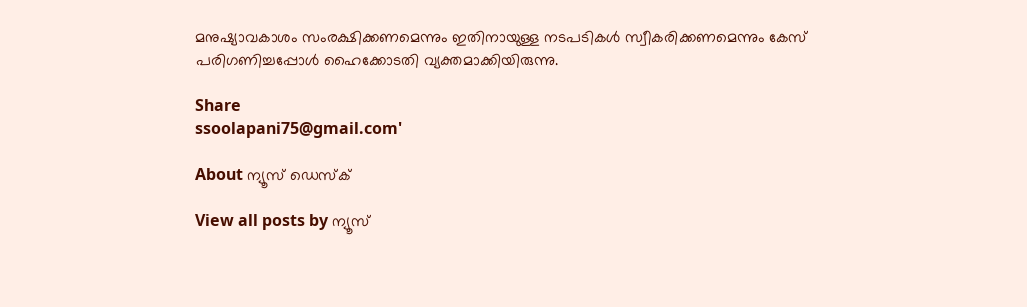മനുഷ്യാവകാശം സംരക്ഷിക്കണമെന്നും ഇതിനായുള്ള നടപടികള്‍ സ്വീകരിക്കണമെന്നും കേസ് പരിഗണിച്ചപ്പോള്‍ ഹൈക്കോടതി വ്യക്തമാക്കിയിരുന്നു.

Share
ssoolapani75@gmail.com'

About ന്യൂസ് ഡെസ്ക്

View all posts by ന്യൂസ്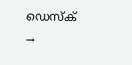ഡെസ്ക് →